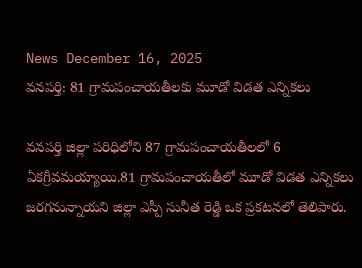News December 16, 2025
వనపర్తి: 81 గ్రామపంచాయతీలకు మూడో విడత ఎన్నికలు

వనపర్తి జిల్లా పరిధిలోని 87 గ్రామపంచాయతీలలో 6 ఏకగ్రీవమయ్యాయి.81 గ్రామపంచాయతీలో మూడో విడత ఎన్నికలు జరగనున్నాయని జిల్లా ఎస్పీ సునీత రెడ్డి ఒక ప్రకటనలో తెలిపారు.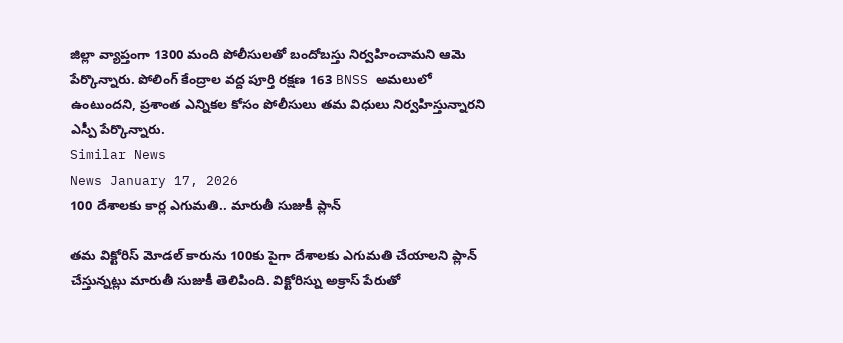జిల్లా వ్యాప్తంగా 1300 మంది పోలీసులతో బందోబస్తు నిర్వహించామని ఆమె పేర్కొన్నారు. పోలింగ్ కేంద్రాల వద్ద పూర్తి రక్షణ 163 BNSS అమలులో ఉంటుందని, ప్రశాంత ఎన్నికల కోసం పోలీసులు తమ విధులు నిర్వహిస్తున్నారని ఎస్పీ పేర్కొన్నారు.
Similar News
News January 17, 2026
100 దేశాలకు కార్ల ఎగుమతి.. మారుతీ సుజుకీ ప్లాన్

తమ విక్టోరిస్ మోడల్ కారును 100కు పైగా దేశాలకు ఎగుమతి చేయాలని ప్లాన్ చేస్తున్నట్లు మారుతీ సుజుకీ తెలిపింది. విక్టోరిస్ను అక్రాస్ పేరుతో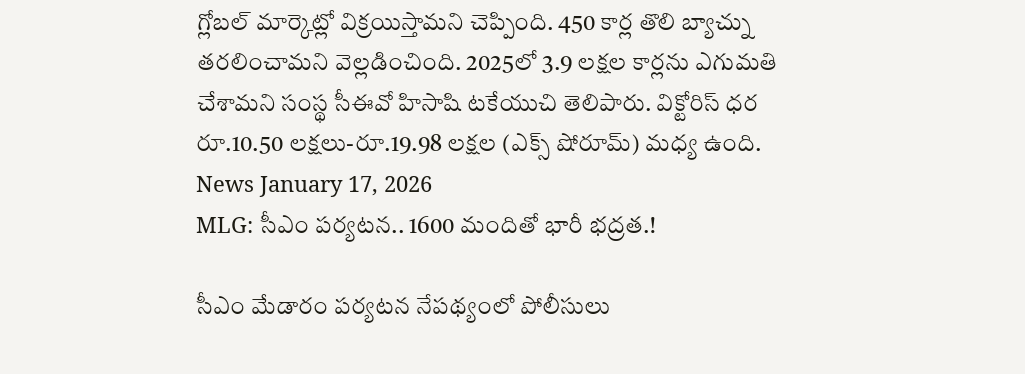గ్లోబల్ మార్కెట్లో విక్రయిస్తామని చెప్పింది. 450 కార్ల తొలి బ్యాచ్ను తరలించామని వెల్లడించింది. 2025లో 3.9 లక్షల కార్లను ఎగుమతి చేశామని సంస్థ సీఈవో హిసాషి టకేయుచి తెలిపారు. విక్టోరిస్ ధర రూ.10.50 లక్షలు-రూ.19.98 లక్షల (ఎక్స్ షోరూమ్) మధ్య ఉంది.
News January 17, 2026
MLG: సీఎం పర్యటన.. 1600 మందితో భారీ భద్రత.!

సీఎం మేడారం పర్యటన నేపథ్యంలో పోలీసులు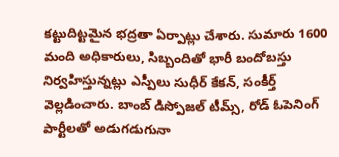కట్టుదిట్టమైన భద్రతా ఏర్పాట్లు చేశారు. సుమారు 1600 మంది అధికారులు, సిబ్బందితో భారీ బందోబస్తు నిర్వహిస్తున్నట్లు ఎస్పీలు సుధీర్ కేకన్, సంకీర్త్ వెల్లడించారు. బాంబ్ డిస్పోజల్ టీమ్స్, రోడ్ ఓపెనింగ్ పార్టీలతో అడుగడుగునా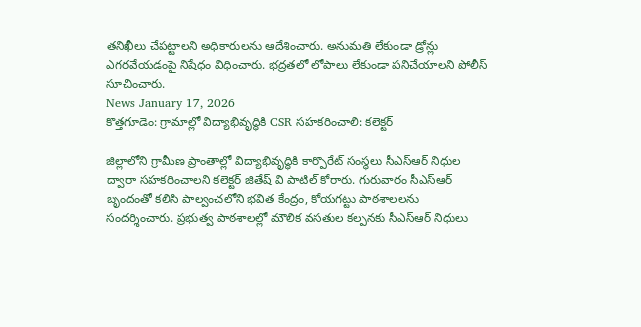తనిఖీలు చేపట్టాలని అధికారులను ఆదేశించారు. అనుమతి లేకుండా డ్రోన్లు ఎగరవేయడంపై నిషేధం విధించారు. భద్రతలో లోపాలు లేకుండా పనిచేయాలని పోలీస్ సూచించారు.
News January 17, 2026
కొత్తగూడెం: గ్రామాల్లో విద్యాభివృద్ధికి CSR సహకరించాలి: కలెక్టర్

జిల్లాలోని గ్రామీణ ప్రాంతాల్లో విద్యాభివృద్ధికి కార్పొరేట్ సంస్థలు సీఎస్ఆర్ నిధుల ద్వారా సహకరించాలని కలెక్టర్ జితేష్ వి పాటిల్ కోరారు. గురువారం సీఎస్ఆర్ బృందంతో కలిసి పాల్వంచలోని భవిత కేంద్రం, కోయగట్టు పాఠశాలలను సందర్శించారు. ప్రభుత్వ పాఠశాలల్లో మౌలిక వసతుల కల్పనకు సీఎస్ఆర్ నిధులు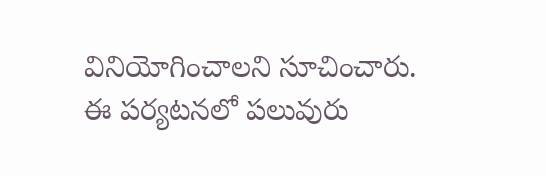వినియోగించాలని సూచించారు. ఈ పర్యటనలో పలువురు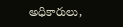అధికారులు,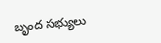బృంద సభ్యులు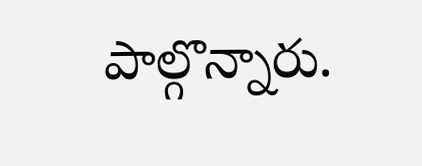పాల్గొన్నారు.